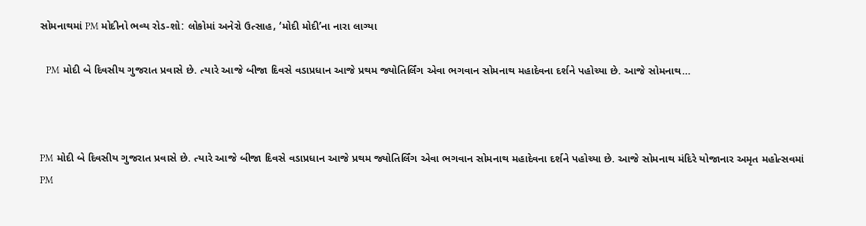સોમનાથમાં PM મોદીનો ભવ્ય રોડ-શો: લોકોમાં અનેરો ઉત્સાહ, ‘મોદી મોદી’ના નારા લાગ્યા

  PM મોદી બે દિવસીય ગુજરાત પ્રવાસે છે. ત્યારે આજે બીજા દિવસે વડાપ્રધાન આજે પ્રથમ જ્યોતિર્લિંગ એવા ભગવાન સોમનાથ મહાદેવના દર્શને પહોચ્યા છે. આજે સોમનાથ…



PM મોદી બે દિવસીય ગુજરાત પ્રવાસે છે. ત્યારે આજે બીજા દિવસે વડાપ્રધાન આજે પ્રથમ જ્યોતિર્લિંગ એવા ભગવાન સોમનાથ મહાદેવના દર્શને પહોચ્યા છે. આજે સોમનાથ મંદિરે યોજાનાર અમૃત મહોત્સવમાં PM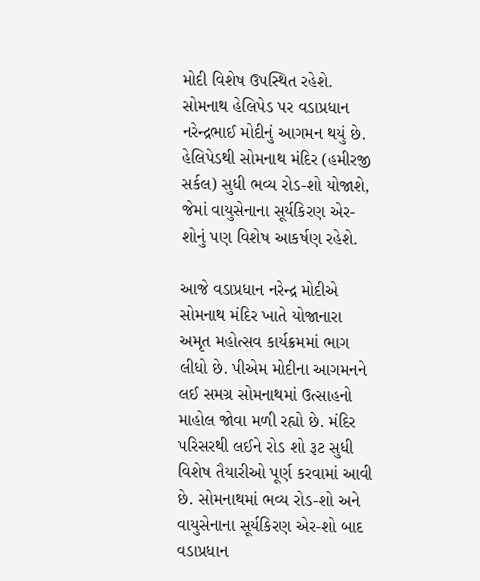મોદી વિશેષ ઉપસ્થિત રહેશે. સોમનાથ હેલિપેડ પર વડાપ્રધાન નરેન્દ્રભાઈ મોદીનું આગમન થયું છે. હેલિપેડથી સોમનાથ મંદિર (હમીરજી સર્કલ) સુધી ભવ્ય રોડ-શો યોજાશે, જેમાં વાયુસેનાના સૂર્યકિરણ એર-શોનું પણ વિશેષ આકર્ષણ રહેશે.

આજે વડાપ્રધાન નરેન્દ્ર મોદીએ સોમનાથ મંદિર ખાતે યોજાનારા અમૃત મહોત્સવ કાર્યક્રમમાં ભાગ લીધો છે. પીએમ મોદીના આગમનને લઈ સમગ્ર સોમનાથમાં ઉત્સાહનો માહોલ જોવા મળી રહ્યો છે. મંદિર પરિસરથી લઈને રોડ શો રૂટ સુધી વિશેષ તૈયારીઓ પૂર્ણ કરવામાં આવી છે. સોમનાથમાં ભવ્ય રોડ-શો અને વાયુસેનાના સૂર્યકિરણ એર-શો બાદ વડાપ્રધાન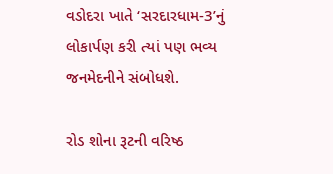વડોદરા ખાતે ‘સરદારધામ-3’નું લોકાર્પણ કરી ત્યાં પણ ભવ્ય જનમેદનીને સંબોધશે.

રોડ શોના રૂટની વરિષ્ઠ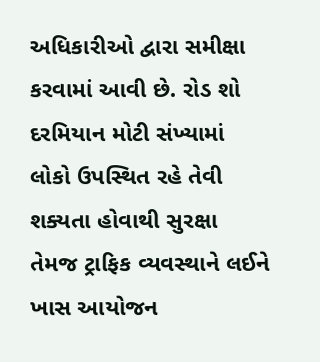અધિકારીઓ દ્વારા સમીક્ષા કરવામાં આવી છે. રોડ શો દરમિયાન મોટી સંખ્યામાં લોકો ઉપસ્થિત રહે તેવી શક્યતા હોવાથી સુરક્ષા તેમજ ટ્રાફિક વ્યવસ્થાને લઈને ખાસ આયોજન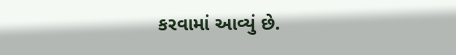કરવામાં આવ્યું છે.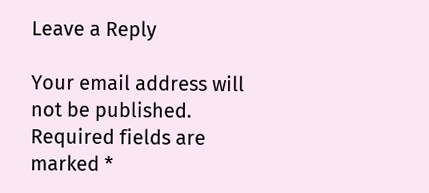Leave a Reply

Your email address will not be published. Required fields are marked *